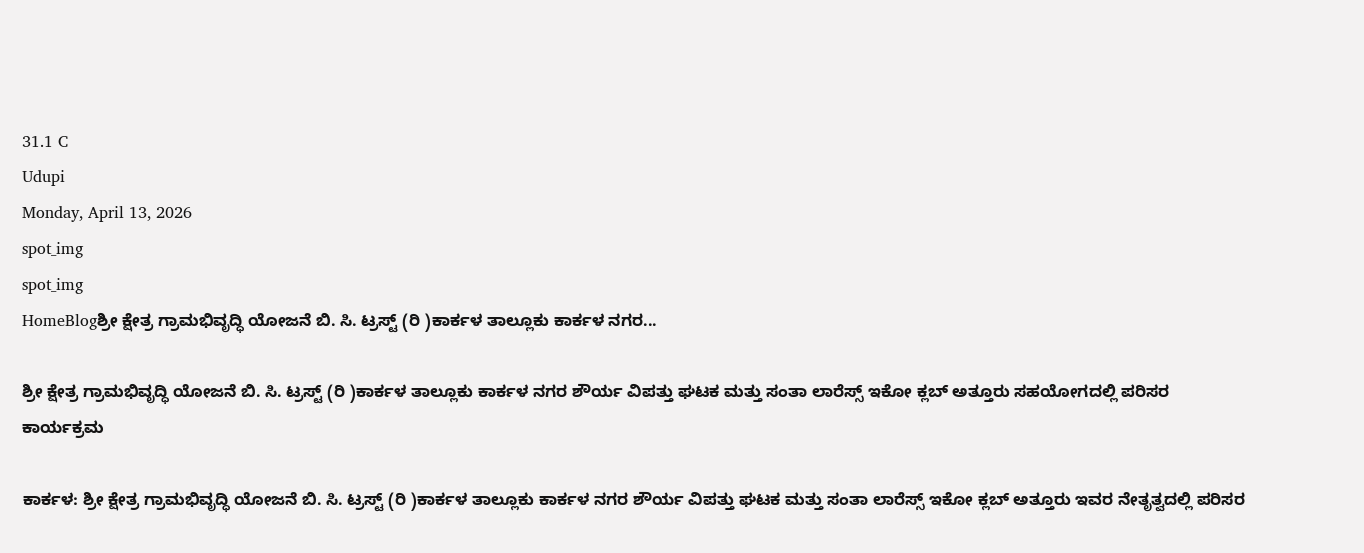31.1 C
Udupi
Monday, April 13, 2026
spot_img
spot_img
HomeBlogಶ್ರೀ ಕ್ಷೇತ್ರ ಗ್ರಾಮಭಿವೃದ್ಧಿ ಯೋಜನೆ ಬಿ. ಸಿ. ಟ್ರಸ್ಟ್ (ರಿ )ಕಾರ್ಕಳ ತಾಲ್ಲೂಕು ಕಾರ್ಕಳ ನಗರ...

ಶ್ರೀ ಕ್ಷೇತ್ರ ಗ್ರಾಮಭಿವೃದ್ಧಿ ಯೋಜನೆ ಬಿ. ಸಿ. ಟ್ರಸ್ಟ್ (ರಿ )ಕಾರ್ಕಳ ತಾಲ್ಲೂಕು ಕಾರ್ಕಳ ನಗರ ಶೌರ್ಯ ವಿಪತ್ತು ಘಟಕ ಮತ್ತು ಸಂತಾ ಲಾರೆಸ್ಸ್ ಇಕೋ ಕ್ಲಬ್ ಅತ್ತೂರು ಸಹಯೋಗದಲ್ಲಿ ಪರಿಸರ ಕಾರ್ಯಕ್ರಮ

ಕಾರ್ಕಳ: ಶ್ರೀ ಕ್ಷೇತ್ರ ಗ್ರಾಮಭಿವೃದ್ಧಿ ಯೋಜನೆ ಬಿ. ಸಿ. ಟ್ರಸ್ಟ್ (ರಿ )ಕಾರ್ಕಳ ತಾಲ್ಲೂಕು ಕಾರ್ಕಳ ನಗರ ಶೌರ್ಯ ವಿಪತ್ತು ಘಟಕ ಮತ್ತು ಸಂತಾ ಲಾರೆಸ್ಸ್ ಇಕೋ ಕ್ಲಬ್ ಅತ್ತೂರು ಇವರ ನೇತೃತ್ವದಲ್ಲಿ ಪರಿಸರ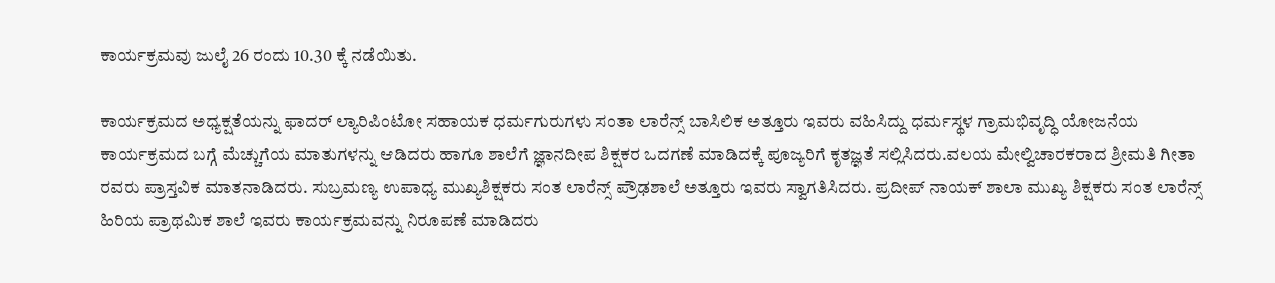ಕಾರ್ಯಕ್ರಮವು ಜುಲೈ 26 ರಂದು 10.30 ಕ್ಕೆ ನಡೆಯಿತು.

ಕಾರ್ಯಕ್ರಮದ ಅಧ್ಯಕ್ಷತೆಯನ್ನು ಫಾದರ್ ಲ್ಯಾರಿಪಿಂಟೋ ಸಹಾಯಕ ಧರ್ಮಗುರುಗಳು ಸಂತಾ ಲಾರೆನ್ಸ್ ಬಾಸಿಲಿಕ ಅತ್ತೂರು ಇವರು ವಹಿಸಿದ್ದು ಧರ್ಮಸ್ಥಳ ಗ್ರಾಮಭಿವೃದ್ಧಿ ಯೋಜನೆಯ ಕಾರ್ಯಕ್ರಮದ ಬಗ್ಗೆ ಮೆಚ್ಚುಗೆಯ ಮಾತುಗಳನ್ನು ಆಡಿದರು ಹಾಗೂ ಶಾಲೆಗೆ ಜ್ಞಾನದೀಪ ಶಿಕ್ಷಕರ ಒದಗಣೆ ಮಾಡಿದಕ್ಕೆ ಪೂಜ್ಯರಿಗೆ ಕೃತಜ್ಞತೆ ಸಲ್ಲಿಸಿದರು.ವಲಯ ಮೇಲ್ವಿಚಾರಕರಾದ ಶ್ರೀಮತಿ ಗೀತಾ ರವರು ಪ್ರಾಸ್ತವಿಕ ಮಾತನಾಡಿದರು. ಸುಬ್ರಮಣ್ಯ ಉಪಾಧ್ಯ ಮುಖ್ಯಶಿಕ್ಷಕರು ಸಂತ ಲಾರೆನ್ಸ್ ಪ್ರೌಢಶಾಲೆ ಅತ್ತೂರು ಇವರು ಸ್ವಾಗತಿಸಿದರು. ಪ್ರದೀಪ್ ನಾಯಕ್ ಶಾಲಾ ಮುಖ್ಯ ಶಿಕ್ಷಕರು ಸಂತ ಲಾರೆನ್ಸ್ ಹಿರಿಯ ಪ್ರಾಥಮಿಕ ಶಾಲೆ ಇವರು ಕಾರ್ಯಕ್ರಮವನ್ನು ನಿರೂಪಣೆ ಮಾಡಿದರು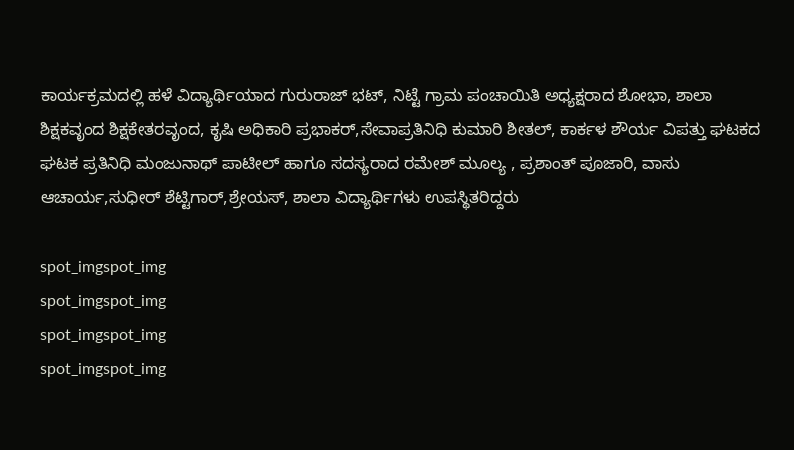ಕಾರ್ಯಕ್ರಮದಲ್ಲಿ ಹಳೆ ವಿದ್ಯಾರ್ಥಿಯಾದ ಗುರುರಾಜ್ ಭಟ್, ನಿಟ್ಟೆ ಗ್ರಾಮ ಪಂಚಾಯಿತಿ ಅಧ್ಯಕ್ಷರಾದ ಶೋಭಾ, ಶಾಲಾ ಶಿಕ್ಷಕವೃಂದ ಶಿಕ್ಷಕೇತರವೃಂದ, ಕೃಷಿ ಅಧಿಕಾರಿ ಪ್ರಭಾಕರ್,ಸೇವಾಪ್ರತಿನಿಧಿ ಕುಮಾರಿ ಶೀತಲ್, ಕಾರ್ಕಳ ಶೌರ್ಯ ವಿಪತ್ತು ಘಟಕದ ಘಟಕ ಪ್ರತಿನಿಧಿ ಮಂಜುನಾಥ್ ಪಾಟೀಲ್ ಹಾಗೂ ಸದಸ್ಯರಾದ ರಮೇಶ್ ಮೂಲ್ಯ , ಪ್ರಶಾಂತ್ ಪೂಜಾರಿ, ವಾಸು ಆಚಾರ್ಯ,ಸುಧೀರ್ ಶೆಟ್ಟಿಗಾರ್,ಶ್ರೇಯಸ್, ಶಾಲಾ ವಿದ್ಯಾರ್ಥಿಗಳು ಉಪಸ್ಥಿತರಿದ್ದರು

spot_imgspot_img
spot_imgspot_img
spot_imgspot_img
spot_imgspot_img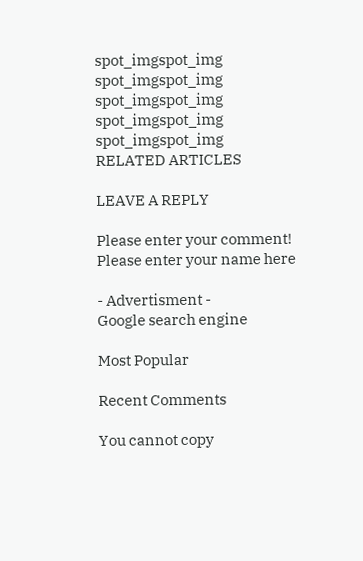spot_imgspot_img
spot_imgspot_img
spot_imgspot_img
spot_imgspot_img
spot_imgspot_img
RELATED ARTICLES

LEAVE A REPLY

Please enter your comment!
Please enter your name here

- Advertisment -
Google search engine

Most Popular

Recent Comments

You cannot copy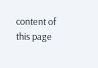content of this page